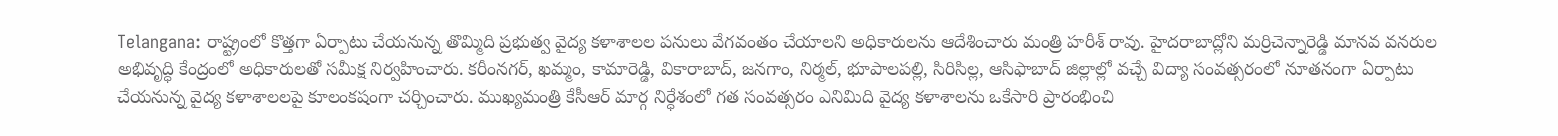Telangana: రాష్ట్రంలో కొత్తగా ఏర్పాటు చేయనున్న తొమ్మిది ప్రభుత్వ వైద్య కళాశాలల పనులు వేగవంతం చేయాలని అధికారులను ఆదేశించారు మంత్రి హరీశ్ రావు. హైదరాబాద్లోని మర్రిచెన్నారెడ్డి మానవ వనరుల అభివృద్ధి కేంద్రంలో అధికారులతో సమీక్ష నిర్వహించారు. కరీంనగర్, ఖమ్మం, కామారెడ్డి, వికారాబాద్, జనగాం, నిర్మల్, భూపాలపల్లి, సిరిసిల్ల, ఆసిఫాబాద్ జిల్లాల్లో వచ్చే విద్యా సంవత్సరంలో నూతనంగా ఏర్పాటు చేయనున్న వైద్య కళాశాలలపై కూలంకషంగా చర్చించారు. ముఖ్యమంత్రి కేసీఆర్ మార్గ నిర్ధేశంలో గత సంవత్సరం ఎనిమిది వైద్య కళాశాలను ఒకేసారి ప్రారంభించి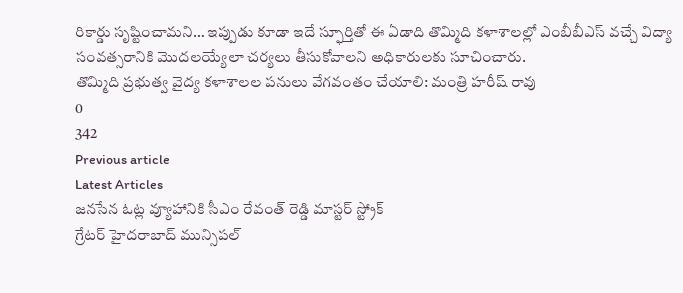రికార్డు సృష్టించామని… ఇప్పుడు కూడా ఇదే స్ఫూర్తితో ఈ ఏడాది తొమ్మిది కళాశాలల్లో ఎంబీబీఎస్ వచ్చే విద్యా సంవత్సరానికి మొదలయ్యేలా చర్యలు తీసుకోవాలని అధికారులకు సూచించారు.
తొమ్మిది ప్రభుత్వ వైద్య కళాశాలల పనులు వేగవంతం చేయాలి: మంత్రి హరీష్ రావు
0
342
Previous article
Latest Articles
జనసేన ఓట్ల వ్యూహానికి సీఎం రేవంత్ రెడ్డి మాస్టర్ స్ట్రోక్
గ్రేటర్ హైదరాబాద్ మున్సిపల్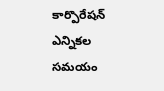కార్పొరేషన్ ఎన్నికల సమయం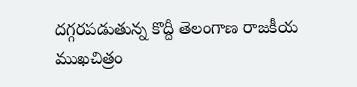దగ్గరపడుతున్న కొద్దీ తెలంగాణ రాజకీయ ముఖచిత్రం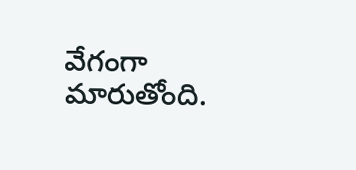వేగంగా మారుతోంది.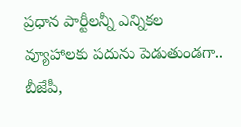ప్రధాన పార్టీలన్నీ ఎన్నికల వ్యూహాలకు పదును పెడుతుండగా.. బీజేపీ,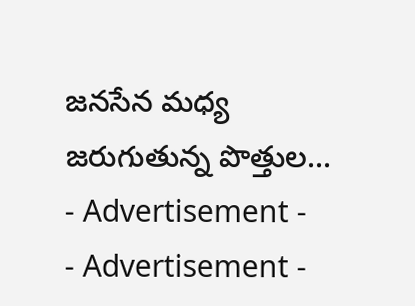జనసేన మధ్య జరుగుతున్న పొత్తుల...
- Advertisement -
- Advertisement -